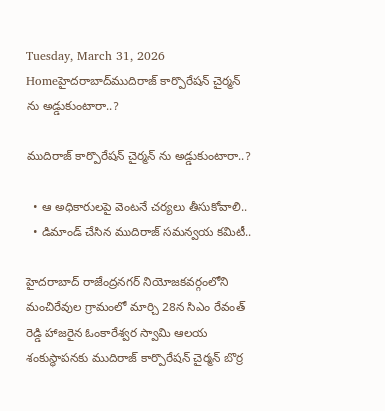Tuesday, March 31, 2026
Homeహైదరాబాద్‌ముదిరాజ్ కార్పొరేషన్ చైర్మన్ ను అడ్డుకుంటారా..?

ముదిరాజ్ కార్పొరేషన్ చైర్మన్ ను అడ్డుకుంటారా..?

  • ఆ అధికారులపై వెంటనే చర్యలు తీసుకోవాలి..
  • డిమాండ్ చేసిన ముదిరాజ్ సమన్వయ కమిటీ..

హైదరాబాద్ రాజేంద్రనగర్ నియోజకవర్గంలోని మంచిరేవుల గ్రామంలో మార్చి 28న సిఎం రేవంత్ రెడ్డి హాజరైన ఓంకారేశ్వర స్వామి ఆలయ శంకుస్థాపనకు ముదిరాజ్ కార్పొరేషన్ చైర్మన్ బొర్ర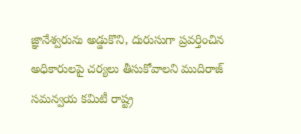జ్ఞానేశ్వరును అడ్డుకొని, దురుసుగా ప్రవర్తించిన అధికారులపై చర్యలు తీసుకోవాలని ముదిరాజ్ సమన్వయ కమిటీ రాష్ట్ర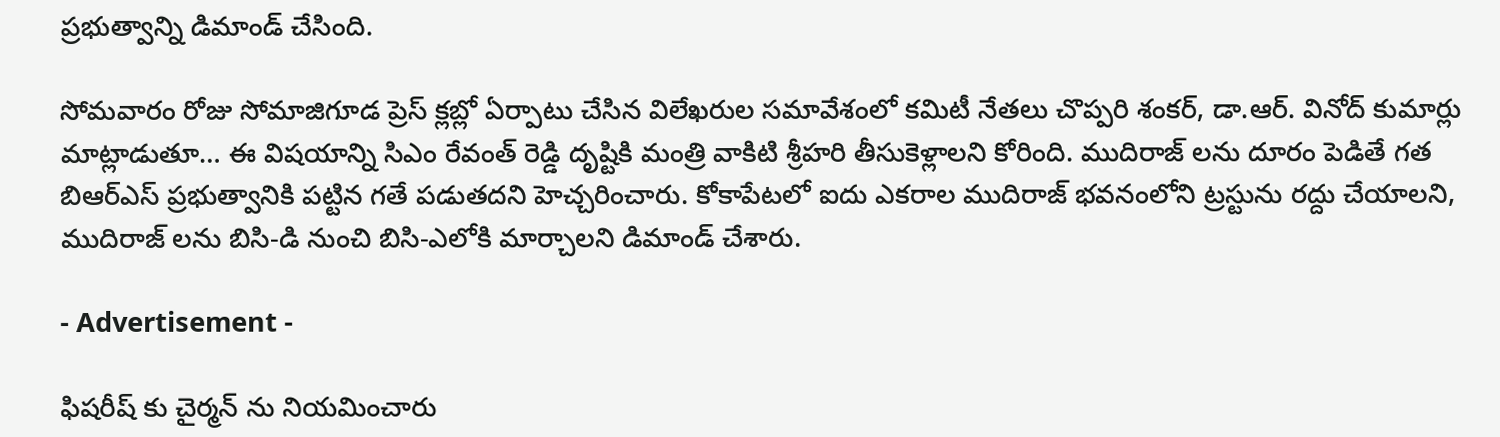ప్రభుత్వాన్ని డిమాండ్ చేసింది.

సోమవారం రోజు సోమాజిగూడ ప్రెస్ క్లబ్లో ఏర్పాటు చేసిన విలేఖరుల సమావేశంలో కమిటీ నేతలు చొప్పరి శంకర్, డా.ఆర్. వినోద్ కుమార్లు మాట్లాడుతూ… ఈ విషయాన్ని సిఎం రేవంత్ రెడ్డి దృష్టికి మంత్రి వాకిటి శ్రీహరి తీసుకెళ్లాలని కోరింది. ముదిరాజ్ లను దూరం పెడితే గత బిఆర్ఎస్ ప్రభుత్వానికి పట్టిన గతే పడుతదని హెచ్చరించారు. కోకాపేటలో ఐదు ఎకరాల ముదిరాజ్ భవనంలోని ట్రస్టును రద్దు చేయాలని, ముదిరాజ్ లను బిసి-డి నుంచి బిసి-ఎలోకి మార్చాలని డిమాండ్ చేశారు.

- Advertisement -

ఫిషరీష్ కు చైర్మన్ ను నియమించారు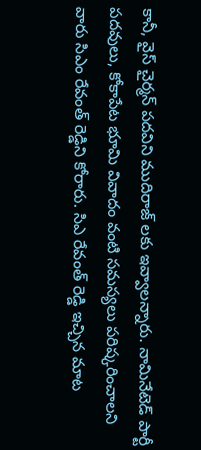కానీ, వైస్ చైర్మన్ పదవిని ముదిరాజ్ లకు ఇవ్వాలన్నారు. నామినేటెడ్ పార్టీ పదవులు, కోకాపేట భూమి వివాదం వంటి సమస్యలు పరిష్కరించాలని వారు సిఎం రేవంత్ రెడ్డిని కోరారు. సిఎ రేవంత్ రెడ్డి ఇచ్చిన మాట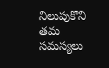నిలుపుకొని తమ సమస్యలు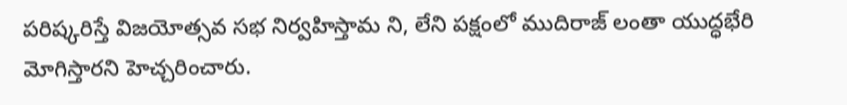పరిష్కరిస్తే విజయోత్సవ సభ నిర్వహిస్తామ ని, లేని పక్షంలో ముదిరాజ్ లంతా యుద్ధభేరి మోగిస్తారని హెచ్చరించారు.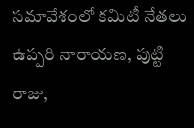సమావేశంలో కమిటీ నేతలు ఉప్పరి నారాయణ, పుట్టి రాజు,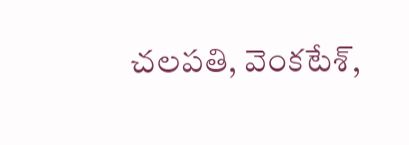చలపతి, వెంకటేశ్,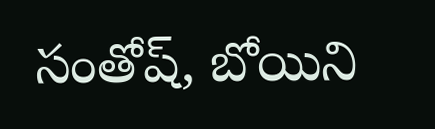సంతోష్, బోయిని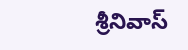శ్రీనివాస్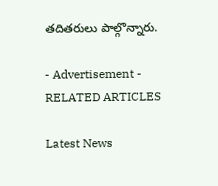తదితరులు పాల్గొన్నారు.

- Advertisement -
RELATED ARTICLES

Latest News